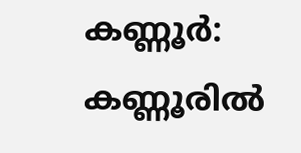കണ്ണൂര്‍: കണ്ണൂരില്‍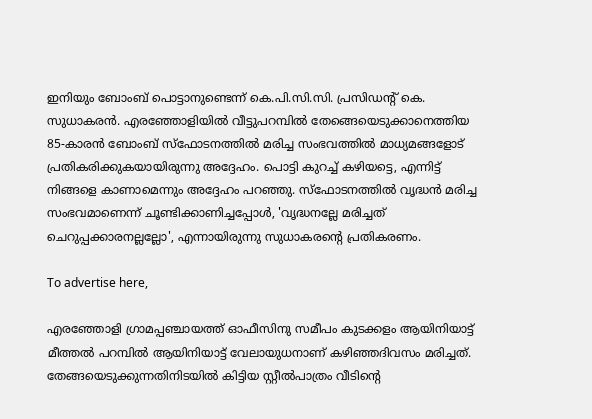ഇനിയും ബോംബ് പൊട്ടാനുണ്ടെന്ന് കെ.പി.സി.സി. പ്രസിഡന്റ് കെ. സുധാകരന്‍. എരഞ്ഞോളിയില്‍ വീട്ടുപറമ്പില്‍ തേങ്ങെയെടുക്കാനെത്തിയ 85-കാരന്‍ ബോംബ് സ്‌ഫോടനത്തില്‍ മരിച്ച സംഭവത്തില്‍ മാധ്യമങ്ങളോട് പ്രതികരിക്കുകയായിരുന്നു അദ്ദേഹം. പൊട്ടി കുറച്ച് കഴിയട്ടെ, എന്നിട്ട് നിങ്ങളെ കാണാമെന്നും അദ്ദേഹം പറഞ്ഞു. സ്‌ഫോടനത്തില്‍ വൃദ്ധന്‍ മരിച്ച സംഭവമാണെന്ന് ചൂണ്ടിക്കാണിച്ചപ്പോള്‍, 'വൃദ്ധനല്ലേ മരിച്ചത് ചെറുപ്പക്കാരനല്ലല്ലോ', എന്നായിരുന്നു സുധാകരന്റെ പ്രതികരണം.

To advertise here,

എരഞ്ഞോളി ഗ്രാമപ്പഞ്ചായത്ത് ഓഫീസിനു സമീപം കുടക്കളം ആയിനിയാട്ട് മീത്തല്‍ പറമ്പില്‍ ആയിനിയാട്ട് വേലായുധനാണ് കഴിഞ്ഞദിവസം മരിച്ചത്. തേങ്ങയെടുക്കുന്നതിനിടയില്‍ കിട്ടിയ സ്റ്റീല്‍പാത്രം വീടിന്റെ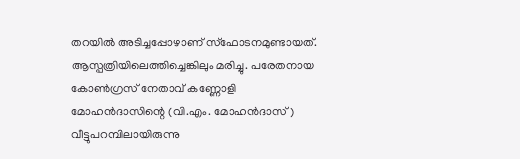തറയില്‍ അടിച്ചപ്പോഴാണ് സ്ഫോടനമുണ്ടായത്. ആസ്പത്രിയിലെത്തിച്ചെങ്കിലും മരിച്ചു. പരേതനായ കോണ്‍ഗ്രസ് നേതാവ് കണ്ണോളി മോഹന്‍ദാസിന്റെ (വി.എം. മോഹന്‍ദാസ്) വീട്ടുപറമ്പിലായിരുന്നു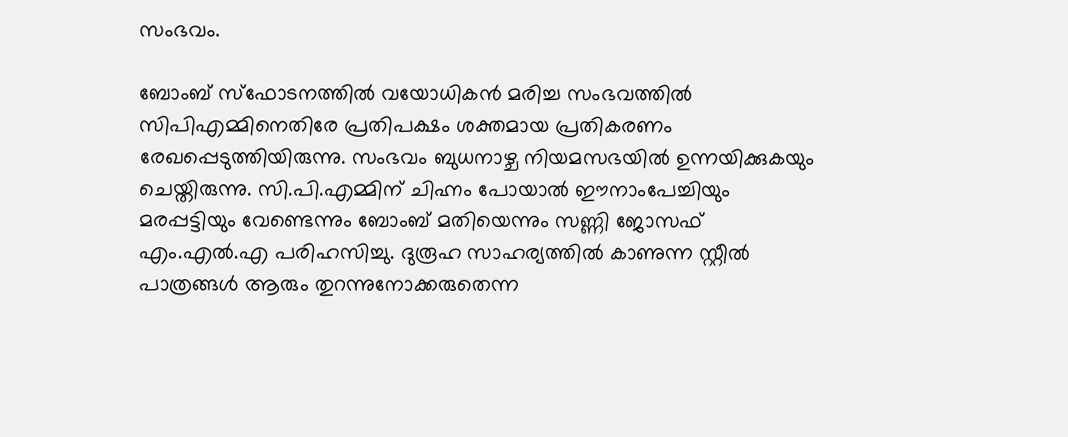സംഭവം.

ബോംബ് സ്ഫോടനത്തിൽ വയോധികൻ മരിച്ച സംഭവത്തിൽ സിപിഎമ്മിനെതിരേ പ്രതിപക്ഷം ശക്തമായ പ്രതികരണം രേഖപ്പെടുത്തിയിരുന്നു. സംഭവം ബുധനാഴ്ച നിയമസഭയിൽ ഉന്നയിക്കുകയും ചെയ്തിരുന്നു. സി.പി.എമ്മിന് ചിഹ്നം പോയാല്‍ ഈനാംപേച്ചിയും മരപ്പട്ടിയും വേണ്ടെന്നും ബോംബ് മതിയെന്നും സണ്ണി ജോസഫ് എം.എൽ.എ പരിഹസിച്ചു. ദുരൂഹ സാഹര്യത്തില്‍ കാണുന്ന സ്റ്റീല്‍ പാത്രങ്ങള്‍ ആരും തുറന്നുനോക്കരുതെന്ന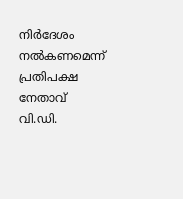നിര്‍ദേശം നല്‍കണമെന്ന് പ്രതിപക്ഷ നേതാവ് വി.ഡി.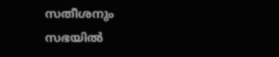സതീശനും സഭയിൽ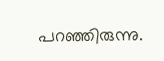പറഞ്ഞിരുന്നു.